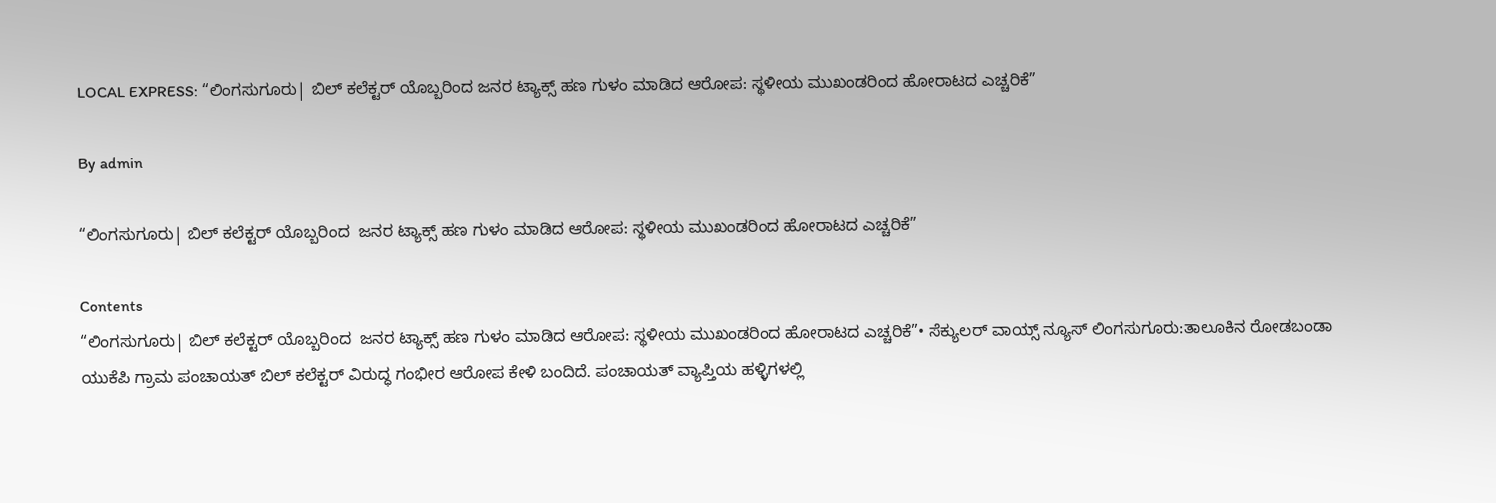LOCAL EXPRESS: “ಲಿಂಗಸುಗೂರು| ಬಿಲ್ ಕಲೆಕ್ಟರ್ ಯೊಬ್ಬರಿಂದ ಜನರ ಟ್ಯಾಕ್ಸ್ ಹಣ ಗುಳಂ ಮಾಡಿದ ಆರೋಪ: ಸ್ಥಳೀಯ ಮುಖಂಡರಿಂದ ಹೋರಾಟದ ಎಚ್ಚರಿಕೆ”

By admin

“ಲಿಂಗಸುಗೂರು| ಬಿಲ್ ಕಲೆಕ್ಟರ್ ಯೊಬ್ಬರಿಂದ  ಜನರ ಟ್ಯಾಕ್ಸ್ ಹಣ ಗುಳಂ ಮಾಡಿದ ಆರೋಪ: ಸ್ಥಳೀಯ ಮುಖಂಡರಿಂದ ಹೋರಾಟದ ಎಚ್ಚರಿಕೆ”

Contents
“ಲಿಂಗಸುಗೂರು| ಬಿಲ್ ಕಲೆಕ್ಟರ್ ಯೊಬ್ಬರಿಂದ  ಜನರ ಟ್ಯಾಕ್ಸ್ ಹಣ ಗುಳಂ ಮಾಡಿದ ಆರೋಪ: ಸ್ಥಳೀಯ ಮುಖಂಡರಿಂದ ಹೋರಾಟದ ಎಚ್ಚರಿಕೆ”• ಸೆಕ್ಯುಲರ್‌ ವಾಯ್ಸ್‌ ನ್ಯೂಸ್‌ ಲಿಂಗಸುಗೂರು:ತಾಲೂಕಿನ ರೋಡಬಂಡಾ ಯುಕೆಪಿ ಗ್ರಾಮ ಪಂಚಾಯತ್ ಬಿಲ್ ಕಲೆಕ್ಟರ್ ವಿರುದ್ಧ ಗಂಭೀರ ಆರೋಪ ಕೇಳಿ ಬಂದಿದೆ. ಪಂಚಾಯತ್ ವ್ಯಾಪ್ತಿಯ ಹಳ್ಳಿಗಳಲ್ಲಿ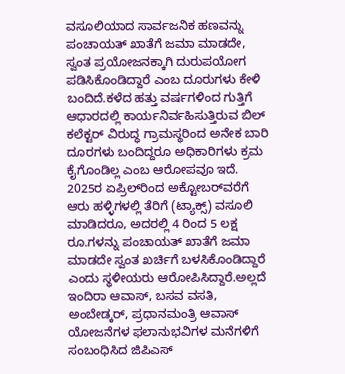ವಸೂಲಿಯಾದ ಸಾರ್ವಜನಿಕ ಹಣವನ್ನು ಪಂಚಾಯತ್ ಖಾತೆಗೆ ಜಮಾ ಮಾಡದೇ, ಸ್ವಂತ ಪ್ರಯೋಜನಕ್ಕಾಗಿ ದುರುಪಯೋಗ ಪಡಿಸಿಕೊಂಡಿದ್ದಾರೆ ಎಂಬ ದೂರುಗಳು ಕೇಳಿ ಬಂದಿದೆ.ಕಳೆದ ಹತ್ತು ವರ್ಷಗಳಿಂದ ಗುತ್ತಿಗೆ ಆಧಾರದಲ್ಲಿ ಕಾರ್ಯನಿರ್ವಹಿಸುತ್ತಿರುವ ಬಿಲ್ ಕಲೆಕ್ಟರ್ ವಿರುದ್ಧ ಗ್ರಾಮಸ್ಥರಿಂದ ಅನೇಕ ಬಾರಿ ದೂರಗಳು ಬಂದಿದ್ದರೂ ಅಧಿಕಾರಿಗಳು ಕ್ರಮ ಕೈಗೊಂಡಿಲ್ಲ ಎಂಬ ಆರೋಪವೂ ಇದೆ. 2025ರ ಏಪ್ರಿಲ್‌ರಿಂದ ಅಕ್ಟೋಬರ್‌ವರೆಗೆ ಆರು ಹಳ್ಳಿಗಳಲ್ಲಿ ತೆರಿಗೆ (ಟ್ಯಾಕ್ಸ್‌) ವಸೂಲಿ ಮಾಡಿದರೂ, ಅದರಲ್ಲಿ 4 ರಿಂದ 5 ಲಕ್ಷ ರೂ.ಗಳನ್ನು ಪಂಚಾಯತ್ ಖಾತೆಗೆ ಜಮಾ ಮಾಡದೇ ಸ್ವಂತ ಖರ್ಚಿಗೆ ಬಳಸಿಕೊಂಡಿದ್ದಾರೆ ಎಂದು ಸ್ಥಳೀಯರು ಆರೋಪಿಸಿದ್ದಾರೆ.ಅಲ್ಲದೆ ಇಂದಿರಾ ಆವಾಸ್, ಬಸವ ವಸತಿ, ಅಂಬೇಡ್ಕರ್, ಪ್ರಧಾನಮಂತ್ರಿ ಆವಾಸ್ ಯೋಜನೆಗಳ ಫಲಾನುಭವಿಗಳ ಮನೆಗಳಿಗೆ ಸಂಬಂಧಿಸಿದ ಜಿಪಿಎಸ್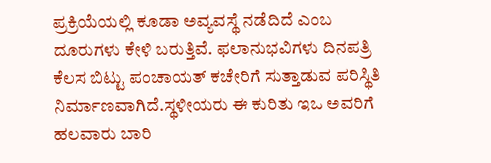ಪ್ರಕ್ರಿಯೆಯಲ್ಲಿ ಕೂಡಾ ಅವ್ಯವಸ್ಥೆ ನಡೆದಿದೆ ಎಂಬ ದೂರುಗಳು ಕೇಳಿ ಬರುತ್ತಿವೆ. ಫಲಾನುಭವಿಗಳು ದಿನಪತ್ರಿ ಕೆಲಸ ಬಿಟ್ಟು ಪಂಚಾಯತ್ ಕಚೇರಿಗೆ ಸುತ್ತಾಡುವ ಪರಿಸ್ಥಿತಿ ನಿರ್ಮಾಣವಾಗಿದೆ.ಸ್ಥಳೀಯರು ಈ ಕುರಿತು ಇಒ ಅವರಿಗೆ ಹಲವಾರು ಬಾರಿ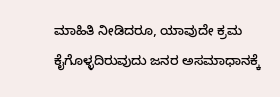ಮಾಹಿತಿ ನೀಡಿದರೂ, ಯಾವುದೇ ಕ್ರಮ ಕೈಗೊಳ್ಳದಿರುವುದು ಜನರ ಅಸಮಾಧಾನಕ್ಕೆ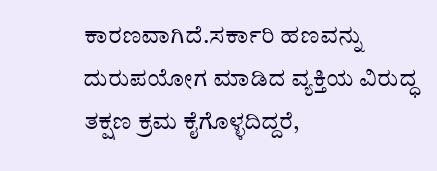ಕಾರಣವಾಗಿದೆ.ಸರ್ಕಾರಿ ಹಣವನ್ನು ದುರುಪಯೋಗ ಮಾಡಿದ ವ್ಯಕ್ತಿಯ ವಿರುದ್ಧ ತಕ್ಷಣ ಕ್ರಮ ಕೈಗೊಳ್ಳದಿದ್ದರೆ,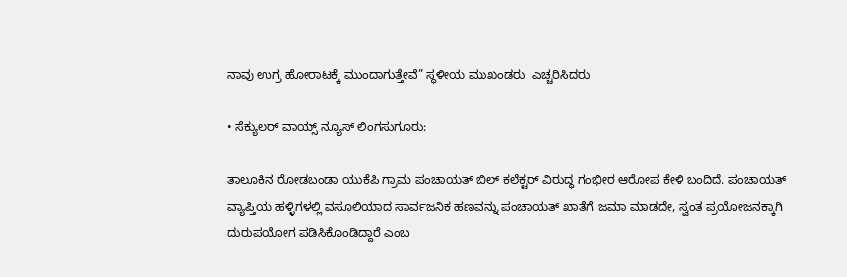ನಾವು ಉಗ್ರ ಹೋರಾಟಕ್ಕೆ ಮುಂದಾಗುತ್ತೇವೆ” ಸ್ಥಳೀಯ ಮುಖಂಡರು  ಎಚ್ಚರಿಸಿದರು

• ಸೆಕ್ಯುಲರ್‌ ವಾಯ್ಸ್‌ ನ್ಯೂಸ್‌ ಲಿಂಗಸುಗೂರು:

ತಾಲೂಕಿನ ರೋಡಬಂಡಾ ಯುಕೆಪಿ ಗ್ರಾಮ ಪಂಚಾಯತ್ ಬಿಲ್ ಕಲೆಕ್ಟರ್ ವಿರುದ್ಧ ಗಂಭೀರ ಆರೋಪ ಕೇಳಿ ಬಂದಿದೆ. ಪಂಚಾಯತ್ ವ್ಯಾಪ್ತಿಯ ಹಳ್ಳಿಗಳಲ್ಲಿ ವಸೂಲಿಯಾದ ಸಾರ್ವಜನಿಕ ಹಣವನ್ನು ಪಂಚಾಯತ್ ಖಾತೆಗೆ ಜಮಾ ಮಾಡದೇ, ಸ್ವಂತ ಪ್ರಯೋಜನಕ್ಕಾಗಿ ದುರುಪಯೋಗ ಪಡಿಸಿಕೊಂಡಿದ್ದಾರೆ ಎಂಬ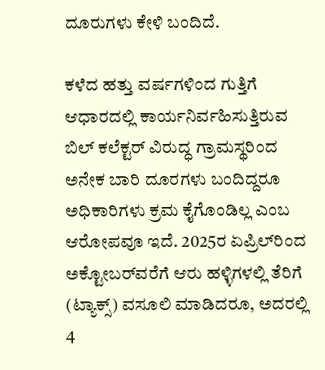ದೂರುಗಳು ಕೇಳಿ ಬಂದಿದೆ.

ಕಳೆದ ಹತ್ತು ವರ್ಷಗಳಿಂದ ಗುತ್ತಿಗೆ ಆಧಾರದಲ್ಲಿ ಕಾರ್ಯನಿರ್ವಹಿಸುತ್ತಿರುವ ಬಿಲ್ ಕಲೆಕ್ಟರ್ ವಿರುದ್ಧ ಗ್ರಾಮಸ್ಥರಿಂದ ಅನೇಕ ಬಾರಿ ದೂರಗಳು ಬಂದಿದ್ದರೂ ಅಧಿಕಾರಿಗಳು ಕ್ರಮ ಕೈಗೊಂಡಿಲ್ಲ ಎಂಬ ಆರೋಪವೂ ಇದೆ. 2025ರ ಏಪ್ರಿಲ್‌ರಿಂದ ಅಕ್ಟೋಬರ್‌ವರೆಗೆ ಆರು ಹಳ್ಳಿಗಳಲ್ಲಿ ತೆರಿಗೆ (ಟ್ಯಾಕ್ಸ್‌) ವಸೂಲಿ ಮಾಡಿದರೂ, ಅದರಲ್ಲಿ 4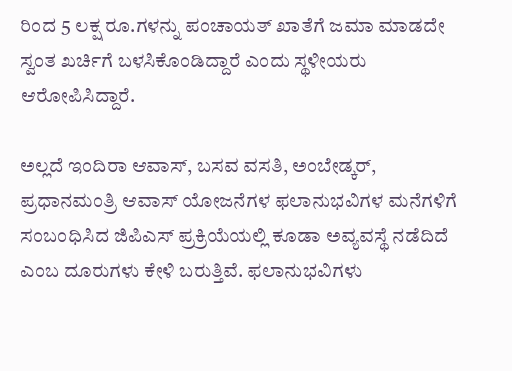ರಿಂದ 5 ಲಕ್ಷ ರೂ.ಗಳನ್ನು ಪಂಚಾಯತ್ ಖಾತೆಗೆ ಜಮಾ ಮಾಡದೇ ಸ್ವಂತ ಖರ್ಚಿಗೆ ಬಳಸಿಕೊಂಡಿದ್ದಾರೆ ಎಂದು ಸ್ಥಳೀಯರು ಆರೋಪಿಸಿದ್ದಾರೆ.

ಅಲ್ಲದೆ ಇಂದಿರಾ ಆವಾಸ್, ಬಸವ ವಸತಿ, ಅಂಬೇಡ್ಕರ್, ಪ್ರಧಾನಮಂತ್ರಿ ಆವಾಸ್ ಯೋಜನೆಗಳ ಫಲಾನುಭವಿಗಳ ಮನೆಗಳಿಗೆ ಸಂಬಂಧಿಸಿದ ಜಿಪಿಎಸ್ ಪ್ರಕ್ರಿಯೆಯಲ್ಲಿ ಕೂಡಾ ಅವ್ಯವಸ್ಥೆ ನಡೆದಿದೆ ಎಂಬ ದೂರುಗಳು ಕೇಳಿ ಬರುತ್ತಿವೆ. ಫಲಾನುಭವಿಗಳು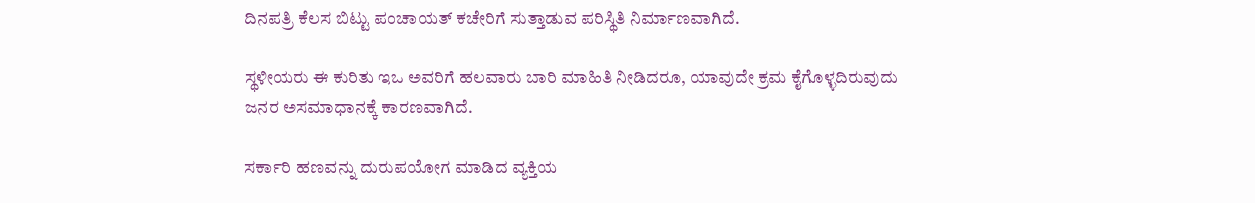ದಿನಪತ್ರಿ ಕೆಲಸ ಬಿಟ್ಟು ಪಂಚಾಯತ್ ಕಚೇರಿಗೆ ಸುತ್ತಾಡುವ ಪರಿಸ್ಥಿತಿ ನಿರ್ಮಾಣವಾಗಿದೆ.

ಸ್ಥಳೀಯರು ಈ ಕುರಿತು ಇಒ ಅವರಿಗೆ ಹಲವಾರು ಬಾರಿ ಮಾಹಿತಿ ನೀಡಿದರೂ, ಯಾವುದೇ ಕ್ರಮ ಕೈಗೊಳ್ಳದಿರುವುದು ಜನರ ಅಸಮಾಧಾನಕ್ಕೆ ಕಾರಣವಾಗಿದೆ.

ಸರ್ಕಾರಿ ಹಣವನ್ನು ದುರುಪಯೋಗ ಮಾಡಿದ ವ್ಯಕ್ತಿಯ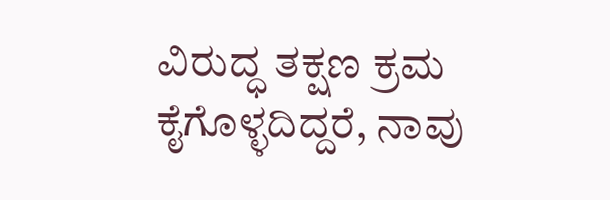ವಿರುದ್ಧ ತಕ್ಷಣ ಕ್ರಮ ಕೈಗೊಳ್ಳದಿದ್ದರೆ, ನಾವು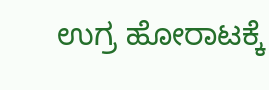ಉಗ್ರ ಹೋರಾಟಕ್ಕೆ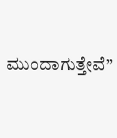ಮುಂದಾಗುತ್ತೇವೆ”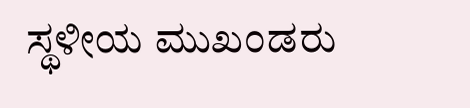ಸ್ಥಳೀಯ ಮುಖಂಡರು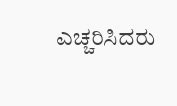ಎಚ್ಚರಿಸಿದರು